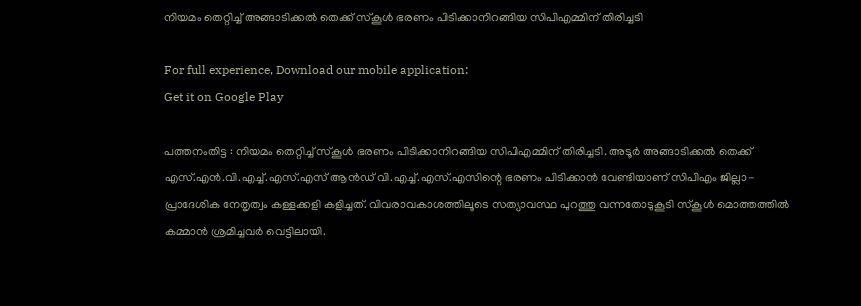നിയമം തെറ്റിച്ച് അങ്ങാടിക്കല്‍ തെക്ക് സ്‌കൂള്‍ ഭരണം പിടിക്കാനിറങ്ങിയ സിപിഎമ്മിന് തിരിച്ചടി

For full experience, Download our mobile application:
Get it on Google Play

പത്തനംതിട്ട : നിയമം തെറ്റിച്ച് സ്‌കൂള്‍ ഭരണം പിടിക്കാനിറങ്ങിയ സിപിഎമ്മിന് തിരിച്ചടി. അടൂര്‍ അങ്ങാടിക്കല്‍ തെക്ക് എസ്.എന്‍.വി.എച്ച്.എസ്.എസ് ആന്‍ഡ് വി.എച്ച്.എസ്.എസിന്റെ ഭരണം പിടിക്കാന്‍ വേണ്ടിയാണ് സിപിഎം ജില്ലാ-പ്രാദേശിക നേതൃത്വം കള്ളക്കളി കളിച്ചത്. വിവരാവകാശത്തിലൂടെ സത്യാവസ്ഥ പുറത്തു വന്നതോടുകൂടി സ്‌കൂള്‍ മൊത്തത്തില്‍ കമ്മാന്‍ ശ്രമിച്ചവര്‍ വെട്ടിലായി.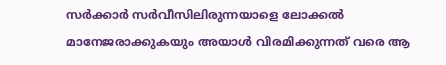സര്‍ക്കാര്‍ സര്‍വീസിലിരുന്നയാളെ ലോക്കല്‍ മാനേജരാക്കുകയും അയാള്‍ വിരമിക്കുന്നത് വരെ ആ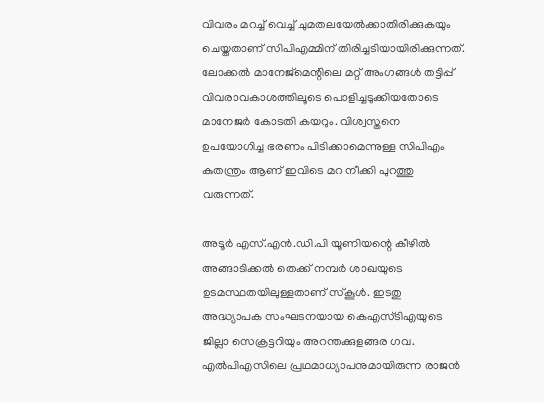വിവരം മറച്ച് വെച്ച് ചുമതലയേല്‍ക്കാതിരിക്കുകയും ചെയ്തതാണ് സിപിഎമ്മിന് തിരിച്ചടിയായിരിക്കുന്നത്. ലോക്കല്‍ മാനേജ്‌മെന്റിലെ മറ്റ് അംഗങ്ങള്‍ തട്ടിപ്പ് വിവരാവകാശത്തിലൂടെ പൊളിച്ചടുക്കിയതോടെ മാനേജര്‍ കോടതി കയറും. വിശ്വസ്തനെ ഉപയോഗിച്ച ഭരണം പിടിക്കാമെന്നുള്ള സിപിഎം കുതന്ത്രം ആണ് ഇവിടെ മറ നീക്കി പുറത്തു വരുന്നത്.

അടൂര്‍ എസ്.എന്‍.ഡി.പി യൂണിയന്റെ കീഴില്‍ അങ്ങാടിക്കല്‍ തെക്ക് നമ്പര്‍ ശാഖയുടെ ഉടമസ്ഥതയിലുള്ളതാണ് സ്‌കൂള്‍. ഇടതു അദ്ധ്യാപക സംഘടനയായ കെഎസ്ടിഎയുടെ ജില്ലാ സെക്രട്ടറിയും അറന്തക്കുളങ്ങര ഗവ. എല്‍പിഎസിലെ പ്രഥമാധ്യാപനുമായിരുന്ന രാജന്‍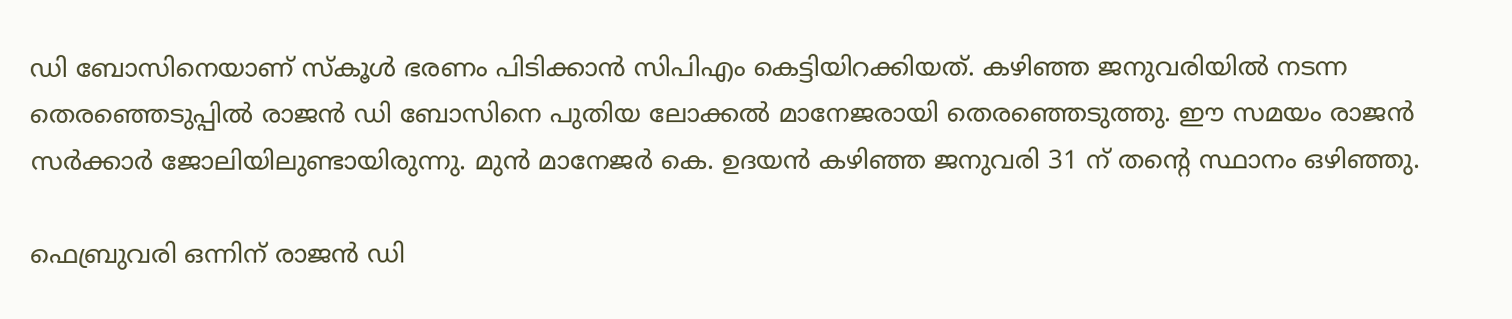ഡി ബോസിനെയാണ് സ്‌കൂള്‍ ഭരണം പിടിക്കാന്‍ സിപിഎം കെട്ടിയിറക്കിയത്. കഴിഞ്ഞ ജനുവരിയില്‍ നടന്ന തെരഞ്ഞെടുപ്പില്‍ രാജന്‍ ഡി ബോസിനെ പുതിയ ലോക്കല്‍ മാനേജരായി തെരഞ്ഞെടുത്തു. ഈ സമയം രാജന്‍ സര്‍ക്കാര്‍ ജോലിയിലുണ്ടായിരുന്നു. മുന്‍ മാനേജര്‍ കെ. ഉദയന്‍ കഴിഞ്ഞ ജനുവരി 31 ന് തന്റെ സ്ഥാനം ഒഴിഞ്ഞു.

ഫെബ്രുവരി ഒന്നിന് രാജന്‍ ഡി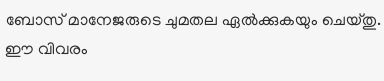ബോസ് മാനേജരുടെ ചുമതല ഏല്‍ക്കുകയും ചെയ്തു. ഈ വിവരം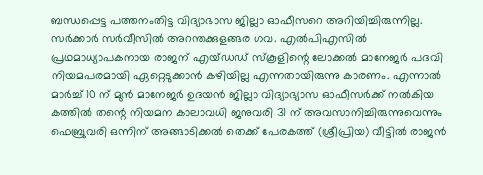ബന്ധപ്പെട്ട പത്തനംതിട്ട വിദ്യാഭാസ ജില്ലാ ഓഫീസറെ അറിയിച്ചിരുന്നില്ല. സര്‍ക്കാര്‍ സര്‍വീസില്‍ അറന്തക്കുളങ്ങര ഗവ. എല്‍പിഎസില്‍ പ്രഥമാധ്യാപകനായ രാജന് എയ്ഡഡ് സ്‌കൂളിന്റെ ലോക്കല്‍ മാനേജര്‍ പദവി നിയമപരമായി ഏറ്റെടുക്കാന്‍ കഴിയില്ല എന്നതായിരുന്നു കാരണം. എന്നാല്‍ മാര്‍ച്ച് 10 ന് മുന്‍ മാനേജര്‍ ഉദയന്‍ ജില്ലാ വിദ്യാഭ്യാസ ഓഫീസര്‍ക്ക് നല്‍കിയ കത്തില്‍ തന്റെ നിയമന കാലാവധി ജനുവരി 31 ന് അവസാനിച്ചിരുന്നുവെന്നും ഫെബ്രുവരി ഒന്നിന് അങ്ങാടിക്കല്‍ തെക്ക് പേരകത്ത് (ശ്രീപ്രിയ) വീട്ടില്‍ രാജന്‍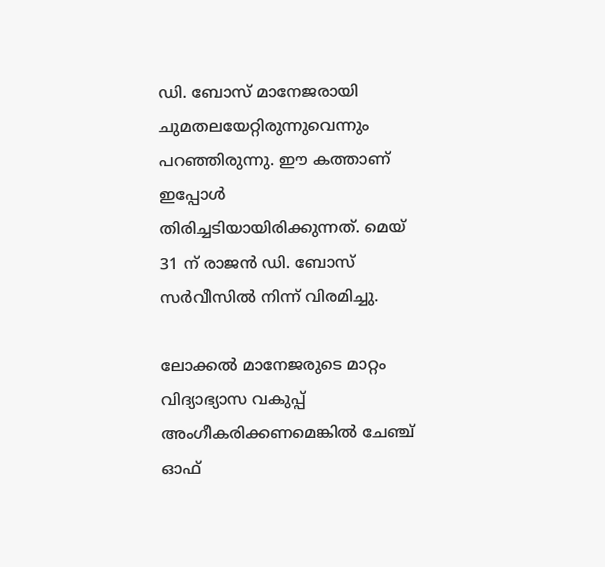ഡി. ബോസ് മാനേജരായി ചുമതലയേറ്റിരുന്നുവെന്നും പറഞ്ഞിരുന്നു. ഈ കത്താണ് ഇപ്പോള്‍ തിരിച്ചടിയായിരിക്കുന്നത്. മെയ് 31 ന് രാജന്‍ ഡി. ബോസ് സര്‍വീസില്‍ നിന്ന് വിരമിച്ചു.

ലോക്കല്‍ മാനേജരുടെ മാറ്റം വിദ്യാഭ്യാസ വകുപ്പ് അംഗീകരിക്കണമെങ്കില്‍ ചേഞ്ച് ഓഫ്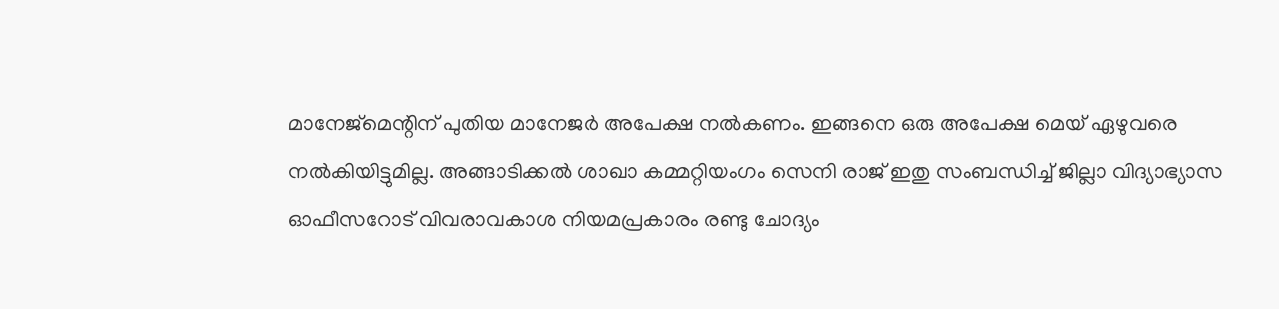മാനേജ്‌മെന്റിന് പുതിയ മാനേജര്‍ അപേക്ഷ നല്‍കണം. ഇങ്ങനെ ഒരു അപേക്ഷ മെയ് ഏഴുവരെ നല്‍കിയിട്ടുമില്ല. അങ്ങാടിക്കല്‍ ശാഖാ കമ്മറ്റിയംഗം സെനി രാജ് ഇതു സംബന്ധിച്ച് ജില്ലാ വിദ്യാഭ്യാസ ഓഫീസറോട് വിവരാവകാശ നിയമപ്രകാരം രണ്ടു ചോദ്യം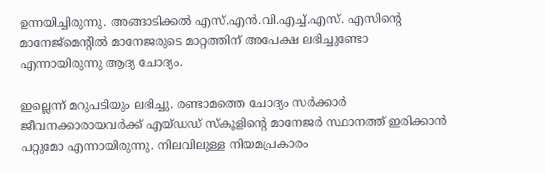ഉന്നയിച്ചിരുന്നു. അങ്ങാടിക്കല്‍ എസ്.എന്‍.വി.എച്ച്.എസ്. എസിന്റെ മാനേജ്‌മെന്റില്‍ മാനേജരുടെ മാറ്റത്തിന് അപേക്ഷ ലഭിച്ചുണ്ടോ എന്നായിരുന്നു ആദ്യ ചോദ്യം.

ഇല്ലെന്ന് മറുപടിയും ലഭിച്ചു. രണ്ടാമത്തെ ചോദ്യം സര്‍ക്കാര്‍ ജീവനക്കാരായവര്‍ക്ക് എയ്ഡഡ് സ്‌കൂളിന്റെ മാനേജര്‍ സ്ഥാനത്ത് ഇരിക്കാന്‍ പറ്റുമോ എന്നായിരുന്നു. നിലവിലുള്ള നിയമപ്രകാരം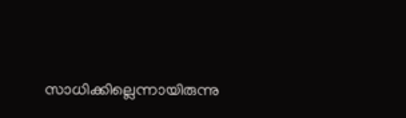സാധിക്കില്ലെന്നായിരുന്നു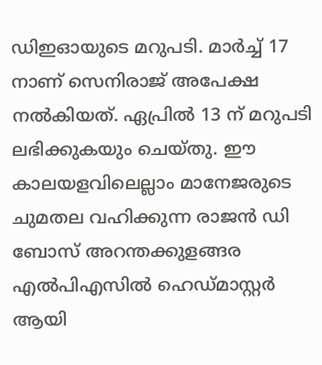ഡിഇഓയുടെ മറുപടി. മാര്‍ച്ച് 17 നാണ് സെനിരാജ് അപേക്ഷ നല്‍കിയത്. ഏപ്രില്‍ 13 ന് മറുപടി ലഭിക്കുകയും ചെയ്തു. ഈ കാലയളവിലെല്ലാം മാനേജരുടെ ചുമതല വഹിക്കുന്ന രാജന്‍ ഡി ബോസ് അറന്തക്കുളങ്ങര എല്‍പിഎസില്‍ ഹെഡ്മാസ്റ്റര്‍ ആയി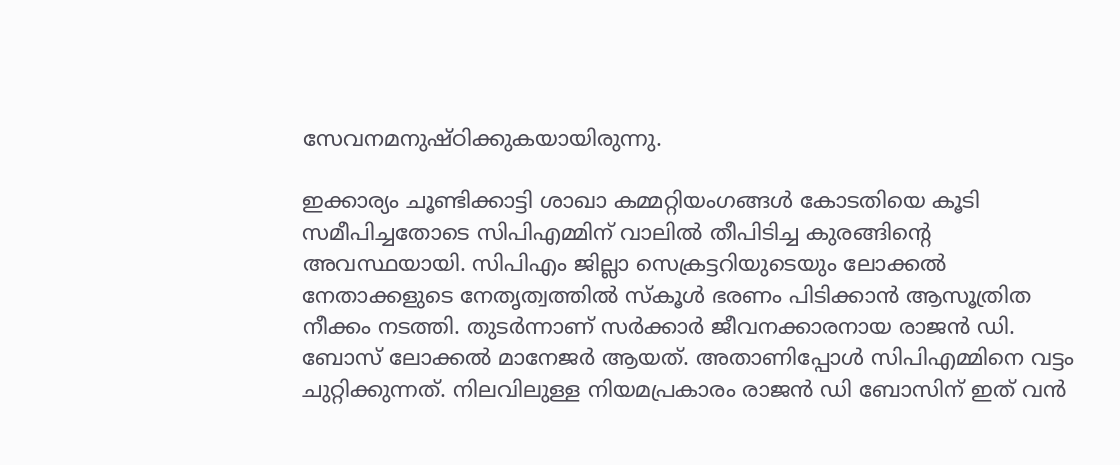സേവനമനുഷ്ഠിക്കുകയായിരുന്നു.

ഇക്കാര്യം ചൂണ്ടിക്കാട്ടി ശാഖാ കമ്മറ്റിയംഗങ്ങള്‍ കോടതിയെ കൂടി സമീപിച്ചതോടെ സിപിഎമ്മിന് വാലില്‍ തീപിടിച്ച കുരങ്ങിന്റെ അവസ്ഥയായി. സിപിഎം ജില്ലാ സെക്രട്ടറിയുടെയും ലോക്കല്‍ നേതാക്കളുടെ നേതൃത്വത്തില്‍ സ്‌കൂള്‍ ഭരണം പിടിക്കാന്‍ ആസൂത്രിത നീക്കം നടത്തി. തുടര്‍ന്നാണ് സര്‍ക്കാര്‍ ജീവനക്കാരനായ രാജന്‍ ഡി. ബോസ് ലോക്കല്‍ മാനേജര്‍ ആയത്. അതാണിപ്പോള്‍ സിപിഎമ്മിനെ വട്ടം ചുറ്റിക്കുന്നത്. നിലവിലുള്ള നിയമപ്രകാരം രാജന്‍ ഡി ബോസിന് ഇത് വന്‍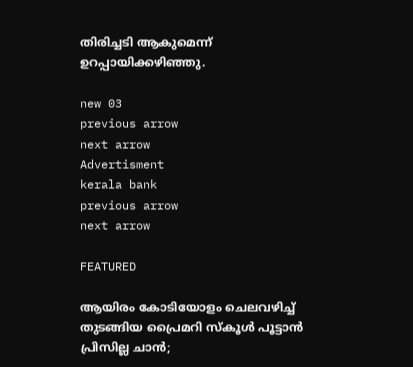തിരിച്ചടി ആകുമെന്ന് ഉറപ്പായിക്കഴിഞ്ഞു.

new 03
previous arrow
next arrow
Advertisment
kerala bank
previous arrow
next arrow

FEATURED

ആയിരം കോടിയോളം ചെലവഴിച്ച് തുടങ്ങിയ പ്രൈമറി സ്കൂൾ പൂട്ടാൻ പ്രിസില്ല ചാൻ;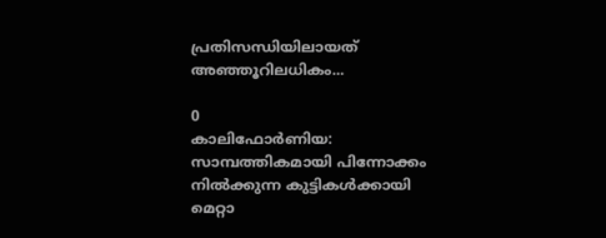പ്രതിസന്ധിയിലായത് അഞ്ഞൂറിലധികം...

0
കാലിഫോർണിയ: സാമ്പത്തികമായി പിന്നോക്കം നിൽക്കുന്ന കുട്ടികൾക്കായി മെറ്റാ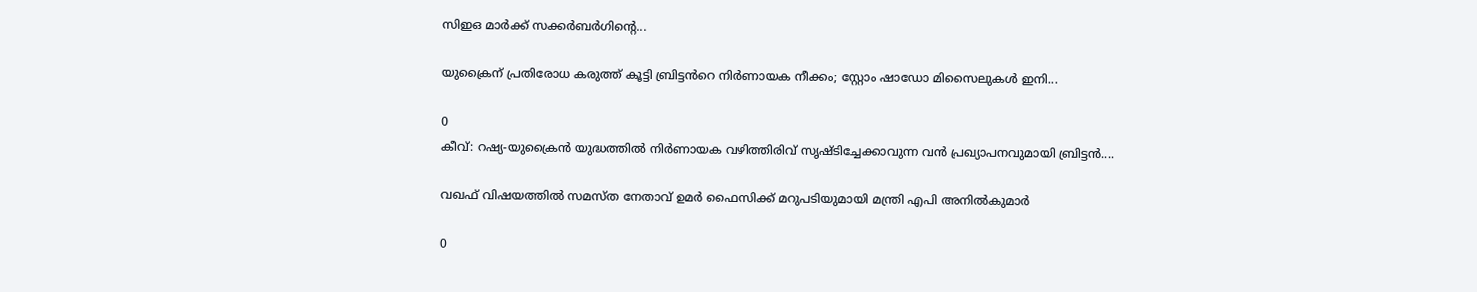സിഇഒ മാർക്ക് സക്കർബർഗിന്റെ...

യുക്രൈന് പ്രതിരോധ കരുത്ത് കൂട്ടി ബ്രിട്ടൻറെ നിർണായക നീക്കം; സ്റ്റോം ഷാഡോ മിസൈലുകൾ ഇനി...

0
കീവ്: റഷ്യ-യുക്രൈൻ യുദ്ധത്തിൽ നിർണായക വഴിത്തിരിവ് സൃഷ്ടിച്ചേക്കാവുന്ന വൻ പ്രഖ്യാപനവുമായി ബ്രിട്ടൻ....

വഖഫ് വിഷയത്തിൽ സമസ്ത നേതാവ് ഉമർ ഫൈസിക്ക് മറുപടിയുമായി മന്ത്രി എപി അനിൽകുമാർ

0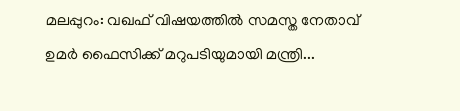മലപ്പുറം: വഖഫ് വിഷയത്തിൽ സമസ്ത നേതാവ് ഉമർ ഫൈസിക്ക് മറുപടിയുമായി മന്ത്രി...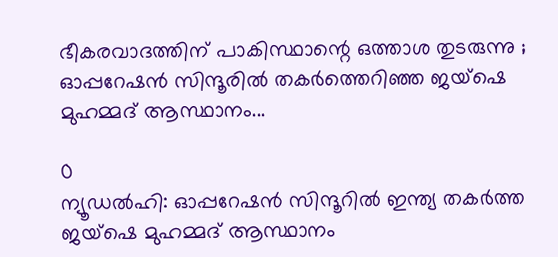ഭീകരവാദത്തിന് പാകിസ്ഥാന്റെ ഒത്താശ തുടരുന്നു ; ഓപ്പറേഷൻ സിന്ദൂരിൽ തകർത്തെറിഞ്ഞ ജയ്ഷെ മുഹമ്മദ് ആസ്ഥാനം...

0
ന്യൂഡല്‍ഹി: ഓപ്പറേഷന്‍ സിന്ദൂറില്‍ ഇന്ത്യ തകര്‍ത്ത ജയ്‌ഷെ മുഹമ്മദ് ആസ്ഥാനം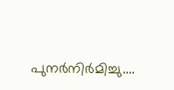പുനര്‍നിര്‍മിച്ചു....